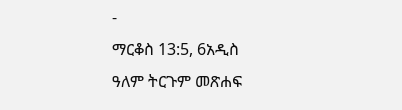-
ማርቆስ 13:5, 6አዲስ ዓለም ትርጉም መጽሐፍ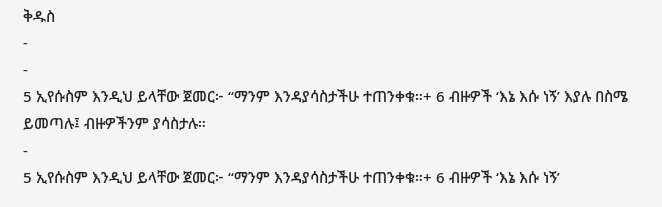ቅዱስ
-
-
5 ኢየሱስም እንዲህ ይላቸው ጀመር፦ “ማንም እንዳያሳስታችሁ ተጠንቀቁ።+ 6 ብዙዎች ‘እኔ እሱ ነኝ’ እያሉ በስሜ ይመጣሉ፤ ብዙዎችንም ያሳስታሉ።
-
5 ኢየሱስም እንዲህ ይላቸው ጀመር፦ “ማንም እንዳያሳስታችሁ ተጠንቀቁ።+ 6 ብዙዎች ‘እኔ እሱ ነኝ’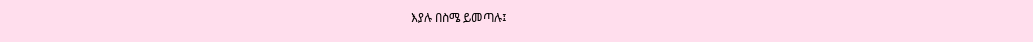እያሉ በስሜ ይመጣሉ፤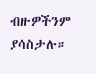ብዙዎችንም ያሳስታሉ።